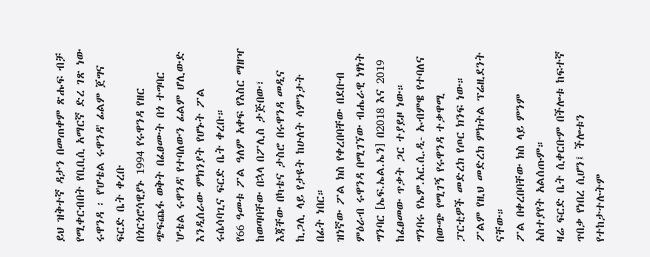ይህ ዝቅተኛ ዳታን በመጠቀም ጽሑፍ ብቻ የሚቀርብበት የቢቢሲ አማርኛ ድረ ገጽ ነው
ሩዋንዳ ፡ የ'ሆቴል ሩዋንዳ' ፊልም ጀግና ፍርድ ቤት ቀረቡ
በጎርጎሮሳዊያኑ 1994 የሩዋንዳ የዘር ጭፍጨፋ ወቅት በፈፀሙት በጎ ተግባር 'ሆቴል ሩዋንዳ' የተባለውን ፊልም ሆሊውድ እንዲሰራው ምክንያት የሆኑት ፖል ሩሴሳባጊና ፍርድ ቤት ቀረቡ።
የ66 ዓመቱ ፖል ዓለም አቀፍ የእስር ማዘዣ ከወጣባቸው በኋላ በፖሊስ ታጅበው፣ እጃቸው በካቴና ታስሮ በሩዋንዳ መዲና ኪጋሊ ላይ የታዩት ከሁለት ሳምንታት በፊት ነበር።
ዝነኛው ፖል ክስ የቀረበባቸው በደቡብ ምዕራብ ሩዋንዳ በሚገኘው ብሔራዊ ነፃነት ግንባር [ኤፍ.ኤል.ኤን] በ2018 እና 2019 ከፈፀመው ጥቃት ጋር ተያይዞ ነው።
ግንባሩ የኤም.አር.ሲ.ዲ- ኡብምዌ የተባለና በውጭ የሚገኝ የሩዋንዳ ተቃዋሚ ፓርቲዎች መድረክ የጦር ክንፍ ነው። ፖልም የዚህ መድረክ ምክትል ፕሬዚደንት ናቸው።
ፖል በቀረበባቸው ክስ ላይ ምንም አስተያየት አልሰጡም።
ዛሬ ፍርድ ቤት ሲቀርቡም በችሎቱ ከፍተኛ ጥበቃ የነበረ ሲሆን፤ ችሎቱን የተከታተሉትም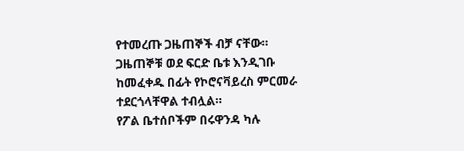የተመረጡ ጋዜጠኞች ብቻ ናቸው። ጋዜጠኞቹ ወደ ፍርድ ቤቱ እንዲገቡ ከመፈቀዱ በፊት የኮሮናቫይረስ ምርመራ ተደርጎላቸዋል ተብሏል።
የፖል ቤተሰቦችም በሩዋንዳ ካሉ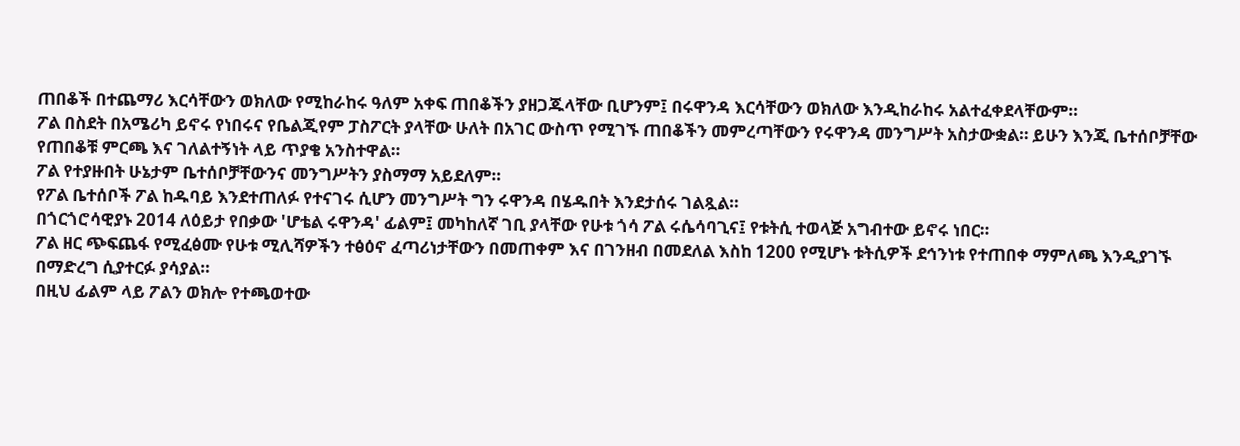ጠበቆች በተጨማሪ እርሳቸውን ወክለው የሚከራከሩ ዓለም አቀፍ ጠበቆችን ያዘጋጁላቸው ቢሆንም፤ በሩዋንዳ እርሳቸውን ወክለው እንዲከራከሩ አልተፈቀደላቸውም።
ፖል በስደት በአሜሪካ ይኖሩ የነበሩና የቤልጂየም ፓስፖርት ያላቸው ሁለት በአገር ውስጥ የሚገኙ ጠበቆችን መምረጣቸውን የሩዋንዳ መንግሥት አስታውቋል። ይሁን እንጂ ቤተሰቦቻቸው የጠበቆቹ ምርጫ እና ገለልተኝነት ላይ ጥያቄ አንስተዋል።
ፖል የተያዙበት ሁኔታም ቤተሰቦቻቸውንና መንግሥትን ያስማማ አይደለም።
የፖል ቤተሰቦች ፖል ከዱባይ እንደተጠለፉ የተናገሩ ሲሆን መንግሥት ግን ሩዋንዳ በሄዱበት እንደታሰሩ ገልጿል።
በጎርጎሮሳዊያኑ 2014 ለዕይታ የበቃው 'ሆቴል ሩዋንዳ' ፊልም፤ መካከለኛ ገቢ ያላቸው የሁቱ ጎሳ ፖል ሩሴሳባጊና፤ የቱትሲ ተወላጅ አግብተው ይኖሩ ነበር።
ፖል ዘር ጭፍጨፋ የሚፈፅሙ የሁቱ ሚሊሻዎችን ተፅዕኖ ፈጣሪነታቸውን በመጠቀም እና በገንዘብ በመደለል እስከ 1200 የሚሆኑ ቱትሲዎች ደኅንነቱ የተጠበቀ ማምለጫ እንዲያገኙ በማድረግ ሲያተርፉ ያሳያል።
በዚህ ፊልም ላይ ፖልን ወክሎ የተጫወተው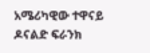አሜሪካዊው ተዋናይ ዶናልድ ፍራንክ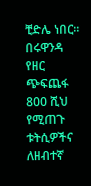ቺድሌ ነበር።
በሩዋንዳ የዘር ጭፍጨፋ 800 ሺህ የሚጠጉ ቱትሲዎችና ለዘብተኛ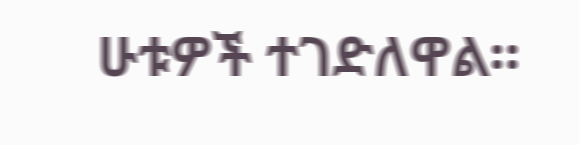ሁቱዎች ተገድለዋል።